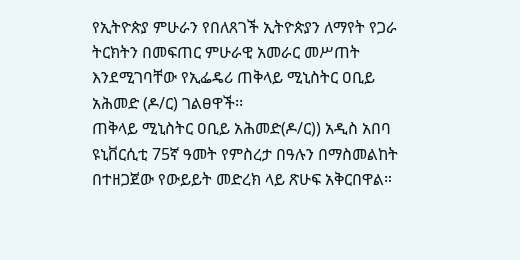የኢትዮጵያ ምሁራን የበለጸገች ኢትዮጵያን ለማየት የጋራ ትርክትን በመፍጠር ምሁራዊ አመራር መሥጠት እንደሚገባቸው የኢፌዴሪ ጠቅላይ ሚኒስትር ዐቢይ አሕመድ (ዶ/ር) ገልፀዋች፡፡
ጠቅላይ ሚኒስትር ዐቢይ አሕመድ(ዶ/ር)) አዲስ አበባ ዩኒቨርሲቲ 75ኛ ዓመት የምስረታ በዓሉን በማስመልከት በተዘጋጀው የውይይት መድረክ ላይ ጽሁፍ አቅርበዋል።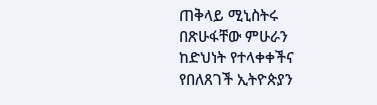ጠቅላይ ሚኒስትሩ በጽሁፋቸው ምሁራን ከድህነት የተላቀቀችና የበለጸገች ኢትዮጵያን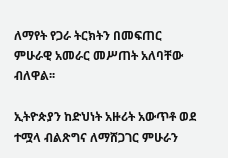ለማየት የጋራ ትርክትን በመፍጠር ምሁራዊ አመራር መሥጠት አለባቸው ብለዋል፡፡

ኢትዮጵያን ከድህነት አዙሪት አውጥቶ ወደ ተሟላ ብልጽግና ለማሸጋገር ምሁራን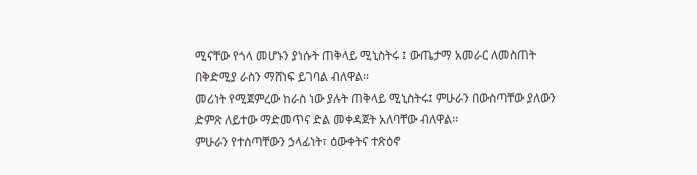ሚናቸው የጎላ መሆኑን ያነሱት ጠቅላይ ሚኒስትሩ ፤ ውጤታማ አመራር ለመስጠት በቅድሚያ ራስን ማሸነፍ ይገባል ብለዋል፡፡
መሪነት የሚጀምረው ከራስ ነው ያሉት ጠቅላይ ሚኒስትሩ፤ ምሁራን በውስጣቸው ያለውን ድምጽ ለይተው ማድመጥና ድል መቀዳጀት አለባቸው ብለዋል፡፡
ምሁራን የተሰጣቸውን ኃላፊነት፣ ዕውቀትና ተጽዕኖ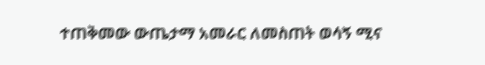ተጠቅመው ውጤታማ አመራር ለመስጠት ወሳኝ ሚና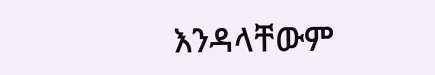እንዳላቸውም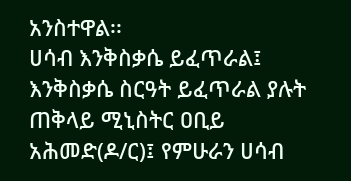አንስተዋል፡፡
ሀሳብ እንቅስቃሴ ይፈጥራል፤ እንቅስቃሴ ስርዓት ይፈጥራል ያሉት ጠቅላይ ሚኒስትር ዐቢይ አሕመድ(ዶ/ር)፤ የምሁራን ሀሳብ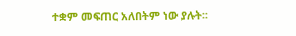ተቋም መፍጠር አለበትም ነው ያሉት፡፡